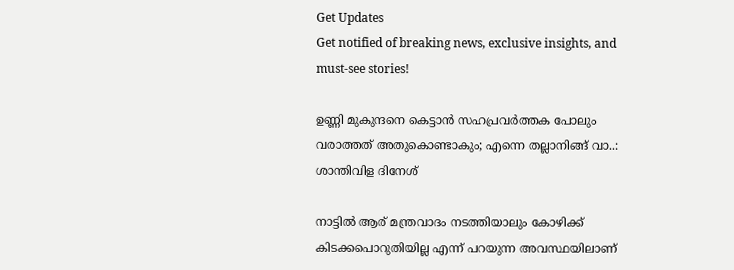Get Updates
Get notified of breaking news, exclusive insights, and must-see stories!

ഉണ്ണി മുകുന്ദനെ കെട്ടാന്‍ സഹപ്രവർത്തക പോലും വരാത്തത് അതുകൊണ്ടാകും; എന്നെ തല്ലാനിങ്ങ് വാ..: ശാന്തിവിള ദിനേശ്

നാട്ടില്‍ ആര് മന്ത്രവാദം നടത്തിയാലും കോഴിക്ക് കിടക്കപൊറുതിയില്ല എന്ന് പറയുന്ന അവസ്ഥയിലാണ്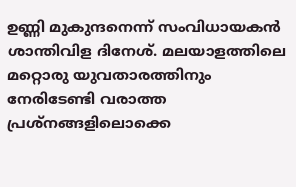ഉണ്ണി മുകുന്ദനെന്ന് സംവിധായകന്‍ ശാന്തിവിള ദിനേശ്. മലയാളത്തിലെ മറ്റൊരു യുവതാരത്തിനും നേരിടേണ്ടി വരാത്ത പ്രശ്നങ്ങളിലൊക്കെ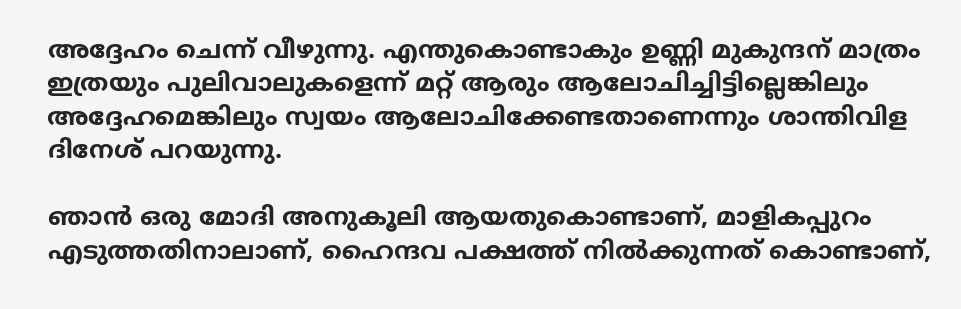അദ്ദേഹം ചെന്ന് വീഴുന്നു. എന്തുകൊണ്ടാകും ഉണ്ണി മുകുന്ദന് മാത്രം ഇത്രയും പുലിവാലുകളെന്ന് മറ്റ് ആരും ആലോചിച്ചിട്ടില്ലെങ്കിലും അദ്ദേഹമെങ്കിലും സ്വയം ആലോചിക്കേണ്ടതാണെന്നും ശാന്തിവിള ദിനേശ് പറയുന്നു.

ഞാന്‍ ഒരു മോദി അനുകൂലി ആയതുകൊണ്ടാണ്, മാളികപ്പുറം എടുത്തതിനാലാണ്, ഹൈന്ദവ പക്ഷത്ത് നില്‍ക്കുന്നത് കൊണ്ടാണ്,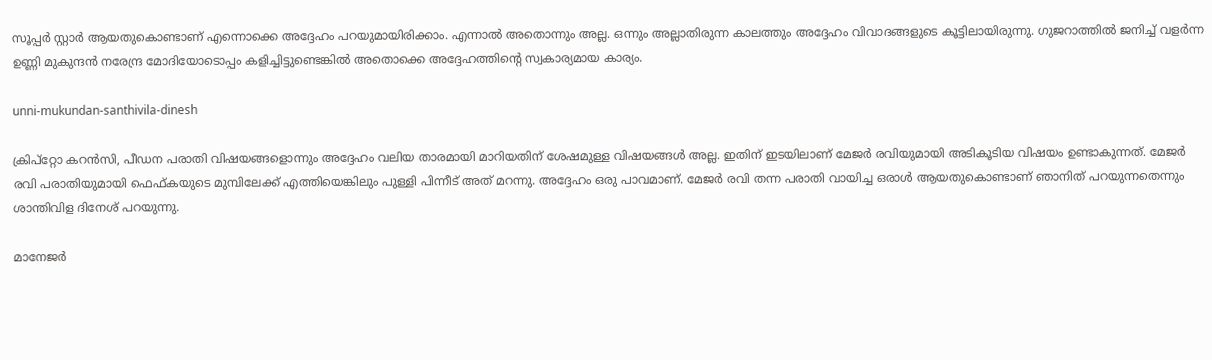സൂപ്പർ സ്റ്റാർ ആയതുകൊണ്ടാണ് എന്നൊക്കെ അദ്ദേഹം പറയുമായിരിക്കാം. എന്നാല്‍ അതൊന്നും അല്ല. ഒന്നും അല്ലാതിരുന്ന കാലത്തും അദ്ദേഹം വിവാദങ്ങളുടെ കൂട്ടിലായിരുന്നു. ഗുജറാത്തില്‍ ജനിച്ച് വളർന്ന ഉണ്ണി മുകുന്ദന്‍ നരേന്ദ്ര മോദിയോടൊപ്പം കളിച്ചിട്ടുണ്ടെങ്കില്‍ അതൊക്കെ അദ്ദേഹത്തിന്റെ സ്വകാര്യമായ കാര്യം.

unni-mukundan-santhivila-dinesh

ക്രിപ്റ്റോ കറന്‍സി, പീഡന പരാതി വിഷയങ്ങളൊന്നും അദ്ദേഹം വലിയ താരമായി മാറിയതിന് ശേഷമുള്ള വിഷയങ്ങള്‍ അല്ല. ഇതിന് ഇടയിലാണ് മേജർ രവിയുമായി അടികൂടിയ വിഷയം ഉണ്ടാകുന്നത്. മേജർ രവി പരാതിയുമായി ഫെഫ്കയുടെ മുമ്പിലേക്ക് എത്തിയെങ്കിലും പുള്ളി പിന്നീട് അത് മറന്നു. അദ്ദേഹം ഒരു പാവമാണ്. മേജർ രവി തന്ന പരാതി വായിച്ച ഒരാള്‍ ആയതുകൊണ്ടാണ് ഞാനിത് പറയുന്നതെന്നും ശാന്തിവിള ദിനേശ് പറയുന്നു.

മാനേജർ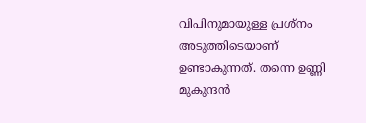വിപിനുമായുള്ള പ്രശ്നം അടുത്തിടെയാണ് ഉണ്ടാകുന്നത്. തന്നെ ഉണ്ണി മുകുന്ദന്‍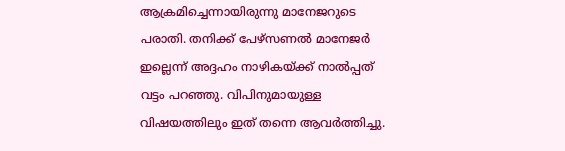ആക്രമിച്ചെന്നായിരുന്നു മാനേജറുടെ പരാതി. തനിക്ക് പേഴ്സണല്‍ മാനേജർ ഇല്ലെന്ന് അദ്ദഹം നാഴികയ്ക്ക് നാല്‍പ്പത് വട്ടം പറഞ്ഞു. വിപിനുമായുള്ള വിഷയത്തിലും ഇത് തന്നെ ആവർത്തിച്ചു.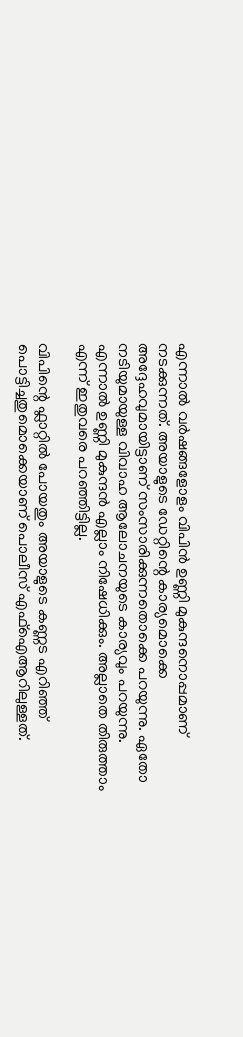എന്നാല്‍ വർഷങ്ങളോളം വിപിന്‍ ഉണ്ണി മുകുന്ദനൊപ്പമാണ് നടക്കുന്നത്. അയാളുടെ ഡേറ്റിന്റെ കാര്യമൊക്കെ അദ്ദേഹവുമായിട്ടാണ് സംസാരിക്കുന്നതൊക്കെ പറയുന്നു. ഏതോ നടിയുമായുള്ള വിവാഹ ആലോചനയുടെ കാര്യവും പറയുന്നു. എന്നാല്‍ ഉണ്ണി മുകുന്ദന്‍ എല്ലാം നിഷേധിക്കും. അല്ലാതെ തിരുത്താം എന്ന് ഇതുവരെ പറഞ്ഞിട്ടില്ല.

വിപിന്റെ ഫ്ലാറ്റില്‍ പോയതും അയാളുടെ കണ്ണട എറിഞ്ഞ് പൊട്ടിച്ചതുമൊക്കെയാണ് പൊലീസ് എഫ്ഐആറിലുള്ളത്.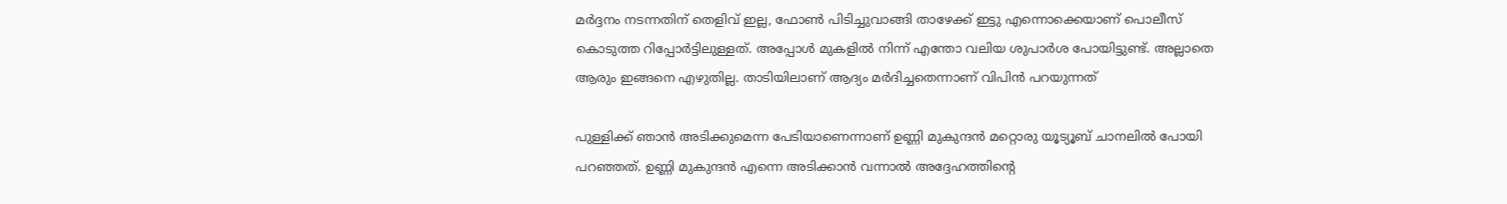മർദ്ദനം നടന്നതിന് തെളിവ് ഇല്ല, ഫോണ്‍ പിടിച്ചുവാങ്ങി താഴേക്ക് ഇട്ടു എന്നൊക്കെയാണ് പൊലീസ് കൊടുത്ത റിപ്പോർട്ടിലുള്ളത്. അപ്പോള്‍ മുകളില്‍ നിന്ന് എന്തോ വലിയ ശുപാർശ പോയിട്ടുണ്ട്. അല്ലാതെ ആരും ഇങ്ങനെ എഴുതില്ല. താടിയിലാണ് ആദ്യം മർദിച്ചതെന്നാണ് വിപിന്‍ പറയുന്നത്

പുള്ളിക്ക് ഞാന്‍ അടിക്കുമെന്ന പേടിയാണെന്നാണ് ഉണ്ണി മുകുന്ദന്‍ മറ്റൊരു യൂട്യൂബ് ചാനലില്‍ പോയി പറഞ്ഞത്. ഉണ്ണി മുകുന്ദന്‍ എന്നെ അടിക്കാന്‍ വന്നാല്‍ അദ്ദേഹത്തിന്റെ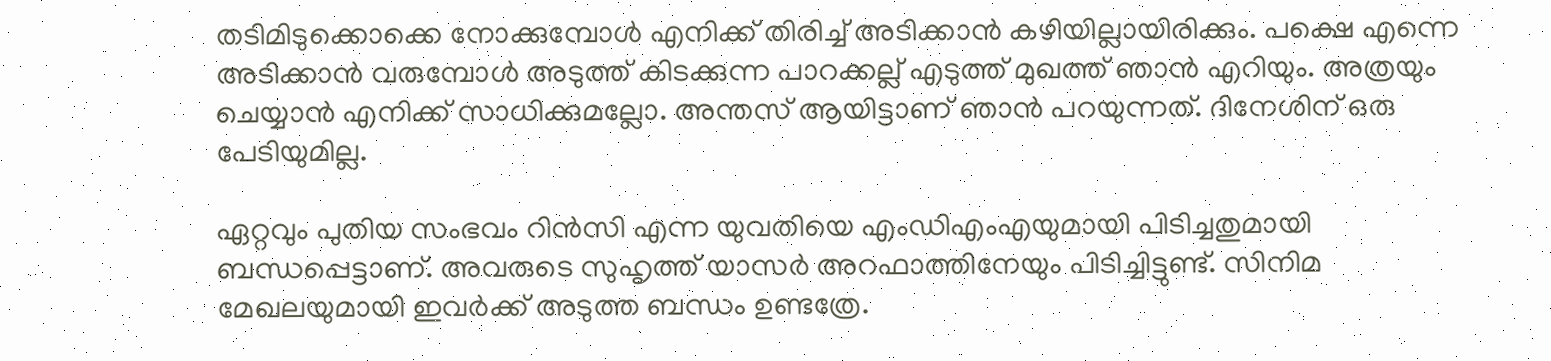തടിമിടുക്കൊക്കെ നോക്കുമ്പോള്‍ എനിക്ക് തിരിച്ച് അടിക്കാന്‍ കഴിയില്ലായിരിക്കും. പക്ഷെ എന്നെ അടിക്കാന്‍ വരുമ്പോള്‍ അടുത്ത് കിടക്കുന്ന പാറക്കല്ല് എടുത്ത് മുഖത്ത് ഞാന്‍ എറിയും. അത്രയും ചെയ്യാന്‍ എനിക്ക് സാധിക്കുമല്ലോ. അന്തസ് ആയിട്ടാണ് ഞാന്‍ പറയുന്നത്. ദിനേശിന് ഒരു പേടിയുമില്ല.

ഏറ്റവും പുതിയ സംഭവം റിന്‍സി എന്ന യുവതിയെ എംഡിഎംഎയുമായി പിടിച്ചതുമായി ബന്ധപ്പെട്ടാണ്. അവരുടെ സുഹൃത്ത് യാസർ അറഫാത്തിനേയും പിടിച്ചിട്ടുണ്ട്. സിനിമ മേഖലയുമായി ഇവർക്ക് അടുത്ത ബന്ധം ഉണ്ടത്രേ.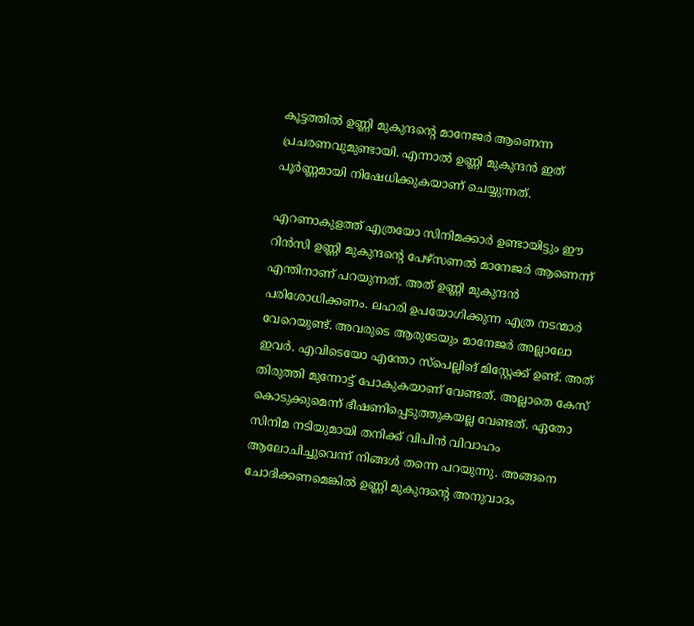കൂട്ടത്തില്‍ ഉണ്ണി മുകുന്ദന്റെ മാനേജർ ആണെന്ന പ്രചരണവുമുണ്ടായി. എന്നാല്‍ ഉണ്ണി മുകുന്ദന്‍ ഇത് പൂർണ്ണമായി നിഷേധിക്കുകയാണ് ചെയ്യുന്നത്.

എറണാകുളത്ത് എത്രയോ സിനിമക്കാർ ഉണ്ടായിട്ടും ഈ റിന്‍സി ഉണ്ണി മുകുന്ദന്റെ പേഴ്സണല്‍ മാനേജർ ആണെന്ന് എന്തിനാണ് പറയുന്നത്. അത് ഉണ്ണി മുകുന്ദന്‍ പരിശോധിക്കണം. ലഹരി ഉപയോഗിക്കുന്ന എത്ര നടന്മാർ വേറെയുണ്ട്. അവരുടെ ആരുടേയും മാനേജർ അല്ലാലോ ഇവർ. എവിടെയോ എന്തോ സ്പെല്ലിങ് മിസ്റ്റേക്ക് ഉണ്ട്. അത് തിരുത്തി മുന്നോട്ട് പോകുകയാണ് വേണ്ടത്. അല്ലാതെ കേസ് കൊടുക്കുമെന്ന് ഭീഷണിപ്പെടുത്തുകയല്ല വേണ്ടത്. ഏതോ സിനിമ നടിയുമായി തനിക്ക് വിപിന്‍ വിവാഹം ആലോചിച്ചുവെന്ന് നിങ്ങള്‍ തന്നെ പറയുന്നു. അങ്ങനെ ചോദിക്കണമെങ്കില്‍ ഉണ്ണി മുകുന്ദന്റെ അനുവാദം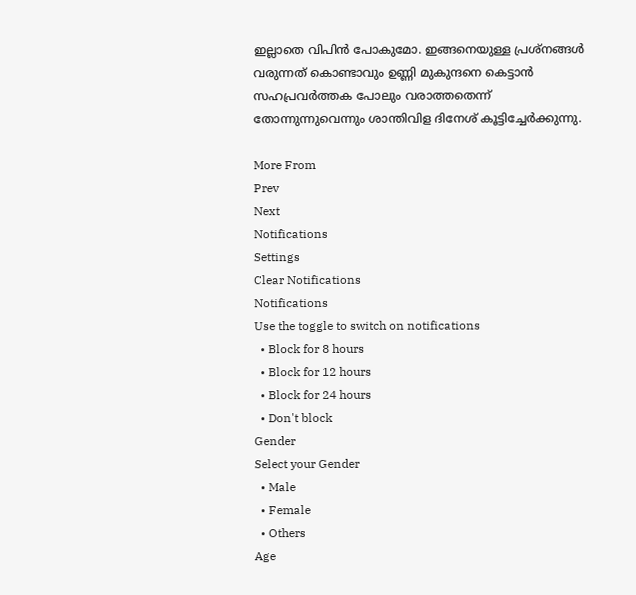ഇല്ലാതെ വിപിന്‍ പോകുമോ. ഇങ്ങനെയുള്ള പ്രശ്നങ്ങള്‍ വരുന്നത് കൊണ്ടാവും ഉണ്ണി മുകുന്ദനെ കെട്ടാന്‍ സഹപ്രവർത്തക പോലും വരാത്തതെന്ന് തോന്നുന്നുവെന്നും ശാന്തിവിള ദിനേശ് കൂട്ടിച്ചേർക്കുന്നു.

More From
Prev
Next
Notifications
Settings
Clear Notifications
Notifications
Use the toggle to switch on notifications
  • Block for 8 hours
  • Block for 12 hours
  • Block for 24 hours
  • Don't block
Gender
Select your Gender
  • Male
  • Female
  • Others
Age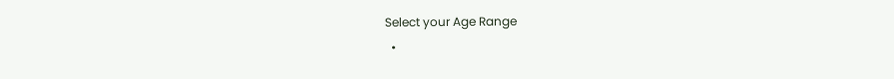Select your Age Range
  •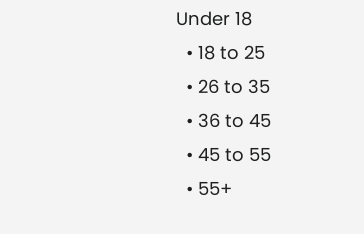Under 18
  • 18 to 25
  • 26 to 35
  • 36 to 45
  • 45 to 55
  • 55+